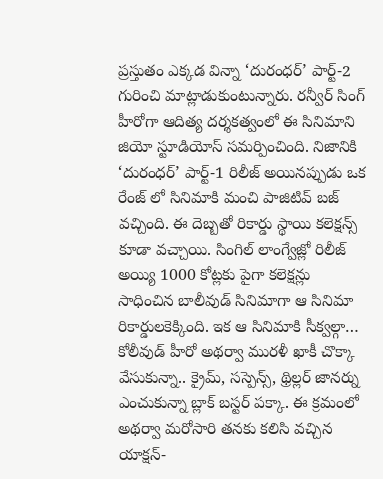ప్రస్తుతం ఎక్కడ విన్నా ‘దురంధర్’ పార్ట్-2 గురించి మాట్లాడుకుంటున్నారు. రన్వీర్ సింగ్ హీరోగా ఆదిత్య దర్శకత్వంలో ఈ సినిమాని జియో స్టూడియోస్ సమర్పించింది. నిజానికి ‘దురంధర్’ పార్ట్-1 రిలీజ్ అయినప్పుడు ఒక రేంజ్ లో సినిమాకి మంచి పాజిటివ్ బజ్ వచ్చింది. ఈ దెబ్బతో రికార్డు స్థాయి కలెక్షన్స్ కూడా వచ్చాయి. సింగిల్ లాంగ్వేజ్లో రిలీజ్ అయ్యి 1000 కోట్లకు పైగా కలెక్షన్లు సాధించిన బాలీవుడ్ సినిమాగా ఆ సినిమా రికార్డులకెక్కింది. ఇక ఆ సినిమాకి సీక్వల్గా…
కోలీవుడ్ హీరో అథర్వా మురళీ ఖాకీ చొక్కా వేసుకున్నా.. క్రైమ్, సస్పెన్స్, థ్రిల్లర్ జానర్ను ఎంచుకున్నా బ్లాక్ బస్టర్ పక్కా. ఈ క్రమంలో అథర్వా మరోసారి తనకు కలిసి వచ్చిన యాక్షన్-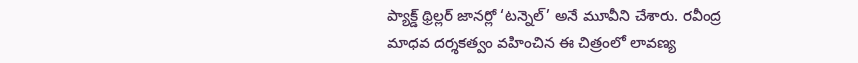ప్యాక్డ్ థ్రిల్లర్ జానర్లో ‘టన్నెల్’ అనే మూవీని చేశారు. రవీంద్ర మాధవ దర్శకత్వం వహించిన ఈ చిత్రంలో లావణ్య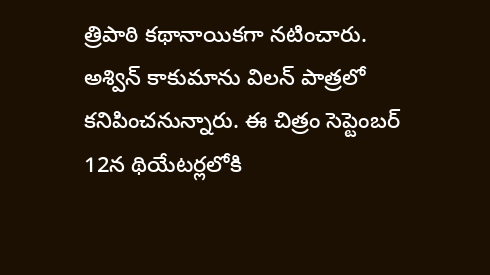త్రిపాఠి కథానాయికగా నటించారు. అశ్విన్ కాకుమాను విలన్ పాత్రలో కనిపించనున్నారు. ఈ చిత్రం సెప్టెంబర్ 12న థియేటర్లలోకి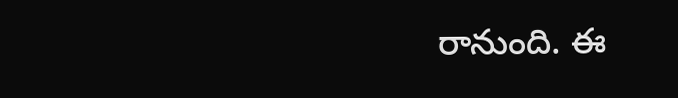రానుంది. ఈ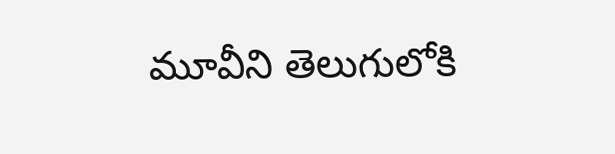మూవీని తెలుగులోకి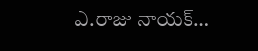ఎ.రాజు నాయక్…